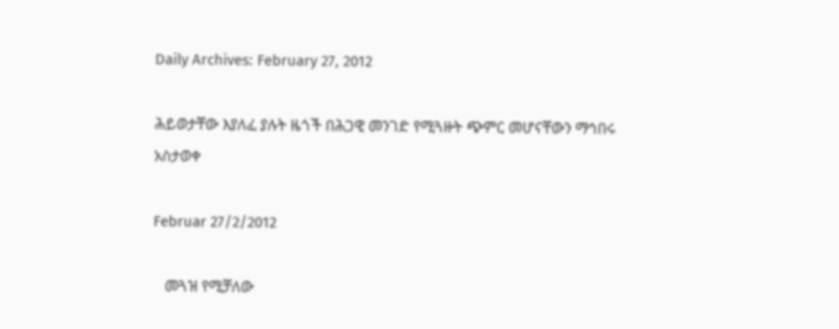Daily Archives: February 27, 2012

ሕይወታቸው እያለፈ ያሉት ዜጎች በሕጋዊ መንገድ የሚጓዙት ጭምር መሆናቸውን ማኅበሩ አስታወቀ

Februar 27/2/2012

   መጓዝ የሚቻለው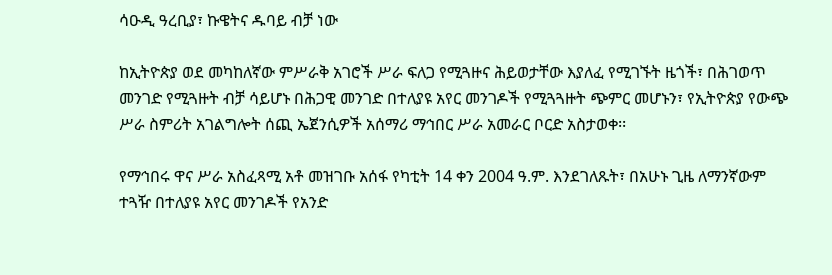ሳዑዲ ዓረቢያ፣ ኩዌትና ዱባይ ብቻ ነው

ከኢትዮጵያ ወደ መካከለኛው ምሥራቅ አገሮች ሥራ ፍለጋ የሚጓዙና ሕይወታቸው እያለፈ የሚገኙት ዜጎች፣ በሕገወጥ መንገድ የሚጓዙት ብቻ ሳይሆኑ በሕጋዊ መንገድ በተለያዩ አየር መንገዶች የሚጓጓዙት ጭምር መሆኑን፣ የኢትዮጵያ የውጭ ሥራ ስምሪት አገልግሎት ሰጪ ኤጀንሲዎች አሰማሪ ማኅበር ሥራ አመራር ቦርድ አስታወቀ፡፡

የማኅበሩ ዋና ሥራ አስፈጻሚ አቶ መዝገቡ አሰፋ የካቲት 14 ቀን 2004 ዓ.ም. እንደገለጹት፣ በአሁኑ ጊዜ ለማንኛውም ተጓዥ በተለያዩ አየር መንገዶች የአንድ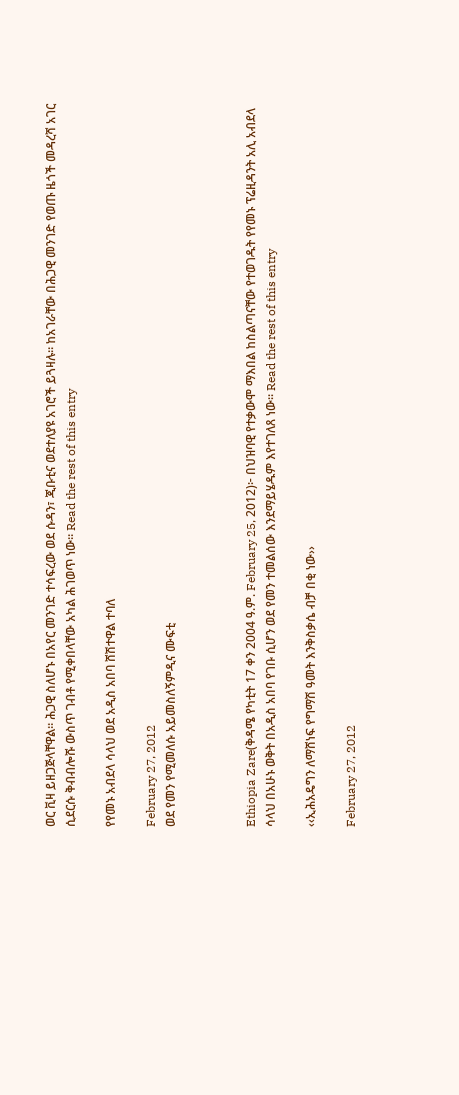ወር ቪዛ ይዘጋጅላቸዋል፡፡ ሕጋዊ ስለሆኑ በአየር መንገድ ተሳፍረው ወደ ሱዳን፣ ጂቡቲና ወደተለያዩ አገሮች ይጓዛሉ፡፡ ከአገራቸው በሕጋዊ መንገድ የወጡ ዜጎች መዳረሻ አገር ሲደርሱ ቅብብሎሹ ውስጥ ገብቶ የሚቀበላቸው አካል ሕገወጥ ነው፡፡ Read the rest of this entry

የየመኑ አብደላ ሳላህ ወደ አዲስ አበባ ሸሽተዋል ተባለ

February 27, 2012
ወደ የመን የሚመለሱ አይመስለኝምዲና ሙፍቲ



Ethiopia Zare(ቅዳሜ የካቲት 17 ቀን 2004 ዓ.ም. February 25, 2012)፦ በህዝባዊ የተቃውሞ ማእበል ከስልጣናቸው የተወገዱት የየመኑ ፕሬዚዳንት አሊ አብደላ ሳላህ በአሁኑ ወቅት በአዲስ አበባ የገቡ ሲሆን ወደ የመን ተመልሰው እንደማይሄዱም እየተገለጸ ነው። Read the rest of this entry

‹‹ኢሕአዴግን ለማሸነፍ የግማሽ ዓመት እንቅስቃሴ ብቻ በቂ ነው››

February 27, 2012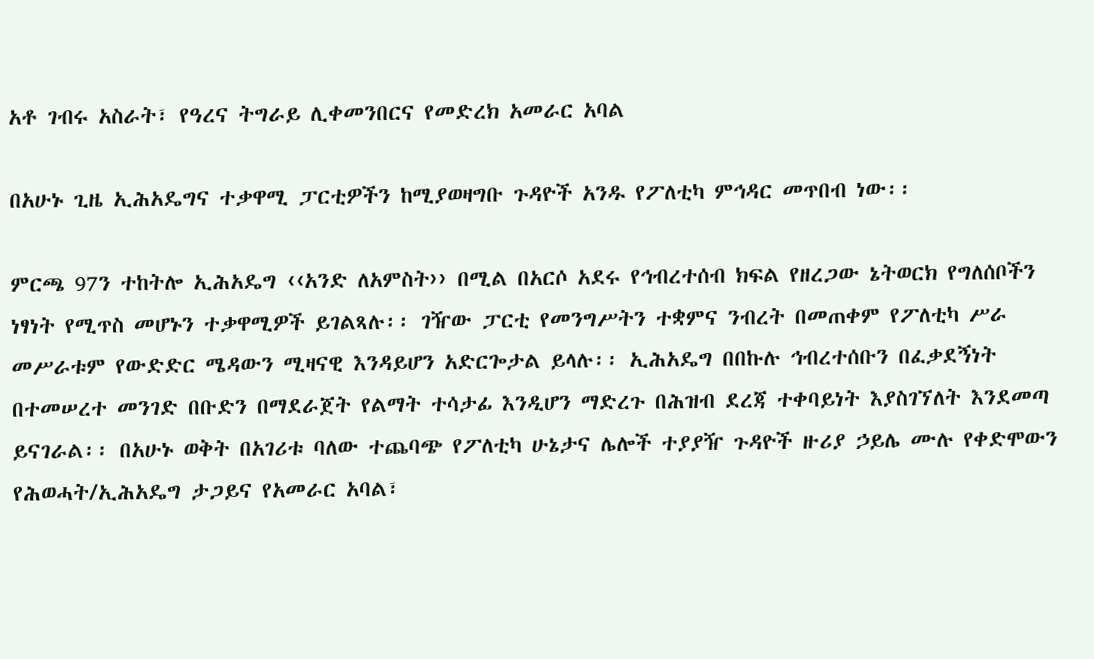አቶ ገብሩ አስራት፣ የዓረና ትግራይ ሊቀመንበርና የመድረክ አመራር አባል

በአሁኑ ጊዜ ኢሕአዴግና ተቃዋሚ ፓርቲዎችን ከሚያወዛግቡ ጉዳዮች አንዱ የፖለቲካ ምኅዳር መጥበብ ነው፡፡

ምርጫ 97ን ተከትሎ ኢሕአዴግ ‹‹አንድ ለአምስት›› በሚል በአርሶ አደሩ የኅብረተሰብ ክፍል የዘረጋው ኔትወርክ የግለሰቦችን ነፃነት የሚጥስ መሆኑን ተቃዋሚዎች ይገልጻሉ፡፡ ገዥው ፓርቲ የመንግሥትን ተቋምና ንብረት በመጠቀም የፖለቲካ ሥራ መሥራቱም የውድድር ሜዳውን ሚዛናዊ እንዳይሆን አድርጐታል ይላሉ፡፡ ኢሕአዴግ በበኩሉ ኅብረተሰቡን በፈቃደኝነት በተመሠረተ መንገድ በቡድን በማደራጀት የልማት ተሳታፊ እንዲሆን ማድረጉ በሕዝብ ደረጃ ተቀባይነት እያስገኘለት እንደመጣ ይናገራል፡፡ በአሁኑ ወቅት በአገሪቱ ባለው ተጨባጭ የፖለቲካ ሁኔታና ሌሎች ተያያዥ ጉዳዮች ዙሪያ ኃይሌ ሙሉ የቀድሞውን የሕወሓት/ኢሕአዴግ ታጋይና የአመራር አባል፣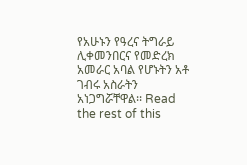የአሁኑን የዓረና ትግራይ ሊቀመንበርና የመድረክ አመራር አባል የሆኑትን አቶ ገብሩ አስራትን አነጋግሯቸዋል፡፡ Read the rest of this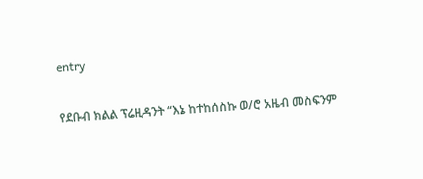entry

የደቡብ ክልል ፕሬዚዳንት “እኔ ከተከሰስኩ ወ/ሮ አዜብ መስፍንም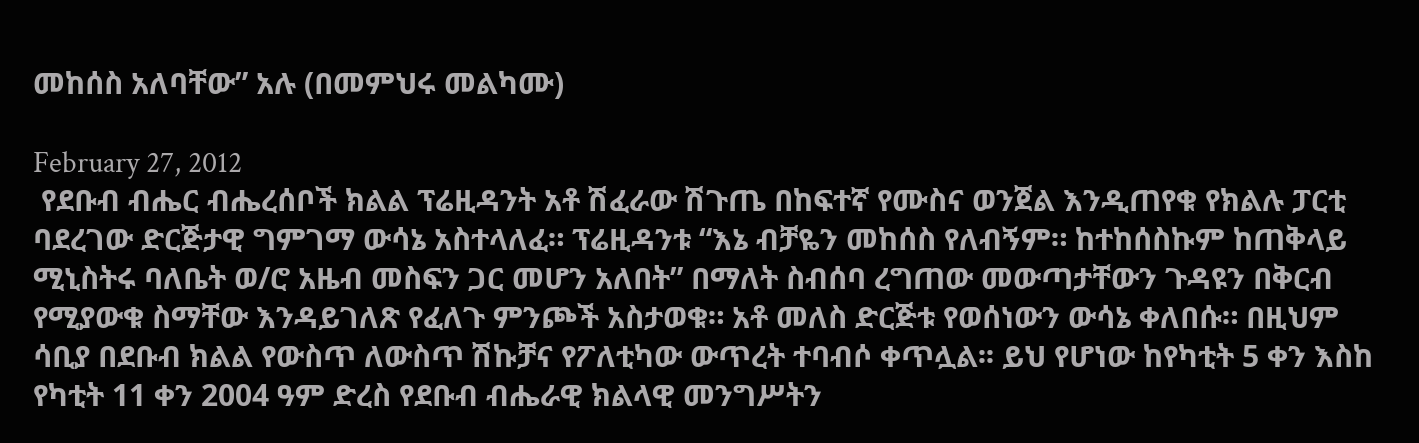መከሰስ አለባቸው” አሉ (በመምህሩ መልካሙ)

February 27, 2012
 የደቡብ ብሔር ብሔረሰቦች ክልል ፕሬዚዳንት አቶ ሽፈራው ሽጉጤ በከፍተኛ የሙስና ወንጀል እንዲጠየቁ የክልሉ ፓርቲ ባደረገው ድርጅታዊ ግምገማ ውሳኔ አስተላለፈ። ፕሬዚዳንቱ “እኔ ብቻዬን መከሰስ የለብኝም። ከተከሰስኩም ከጠቅላይ ሚኒስትሩ ባለቤት ወ/ሮ አዜብ መስፍን ጋር መሆን አለበት” በማለት ስብሰባ ረግጠው መውጣታቸውን ጉዳዩን በቅርብ የሚያውቁ ስማቸው እንዳይገለጽ የፈለጉ ምንጮች አስታወቁ። አቶ መለስ ድርጅቱ የወሰነውን ውሳኔ ቀለበሱ። በዚህም ሳቢያ በደቡብ ክልል የውስጥ ለውስጥ ሽኩቻና የፖለቲካው ውጥረት ተባብሶ ቀጥሏል፡፡ ይህ የሆነው ከየካቲት 5 ቀን እስከ የካቲት 11 ቀን 2004 ዓም ድረስ የደቡብ ብሔራዊ ክልላዊ መንግሥትን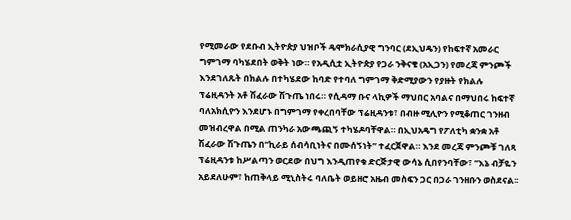የሚመራው የደቡብ ኢትዮጵያ ህዝቦች ዴሞክራሲያዊ ግንባር (ደኢህዴን) የከፍተኛ አመራር ግምገማ ባካሄደበት ወቅት ነው። የአዲሲቷ ኢትዮጵያ የጋራ ንቅናቄ (አኢጋን) የመረጃ ምንጮች እንደገለጹት በክልሉ በተካሄደው ከባድ የተባለ ግምገማ ቅድሚያውን የያዙት የክልሉ ፕሬዚዳንት አቶ ሽፈራው ሽጉጤ ነበሩ። የሲዳማ ቡና ላኪዎች ማህበር አባልና በማህበሩ ከፍተኛ ባለአክሲዮን እንደሆኑ በግምገማ የቀረበባቸው ፕሬዚዳንቱ፣ በብዙ ሚሊዮን የሚቆጠር ገንዘብ መዝብረዋል በሚል ጠንካራ አውጫጪኝ ተካሄዶባቸዋል። በኢህአዴግ የፖለቲካ ቋንቋ አቶ ሽፈራው ሽጉጤን በ”ኪራይ ሰብሳቢነትና በሙሰኝነት” ተፈርጀዋል። እንደ መረጃ ምንጮቹ ገለጻ ፕሬዚዳንቱ ከሥልጣን ወርደው በህግ እንዲጠየቁ ድርጅታዊ ውሳኔ ሲበየንባቸው፣ ”እኔ ብቻዬን አይደለሁም፣ ከጠቅላይ ሚኒስትሩ ባለቤት ወይዘሮ አዜብ መስፍን ጋር በጋራ ገንዘቡን ወስደናል፡፡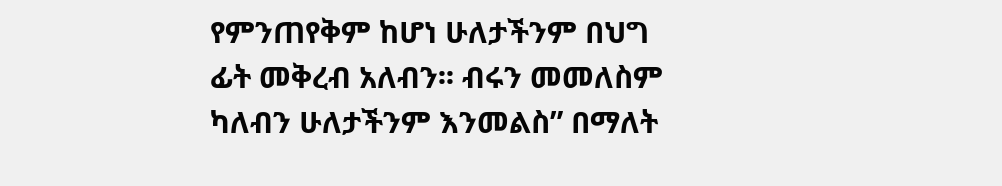የምንጠየቅም ከሆነ ሁለታችንም በህግ ፊት መቅረብ አለብን፡፡ ብሩን መመለስም ካለብን ሁለታችንም እንመልስ” በማለት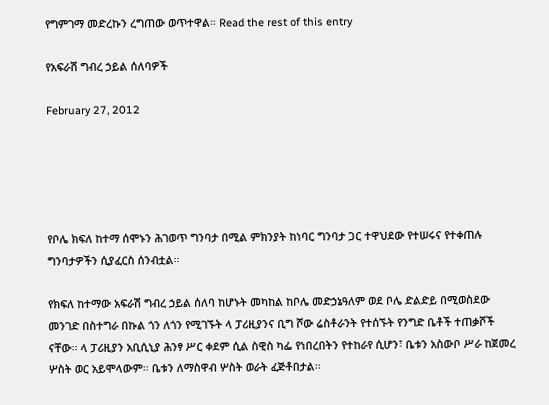የግምገማ መድረኩን ረግጠው ወጥተዋል። Read the rest of this entry

የአፍራሽ ግብረ ኃይል ሰለባዎች

February 27, 2012





የቦሌ ክፍለ ከተማ ሰሞኑን ሕገወጥ ግንባታ በሚል ምክንያት ከነባር ግንባታ ጋር ተዋህደው የተሠሩና የተቀጠሉ ግንባታዎችን ሲያፈርስ ሰንብቷል፡፡

የክፍለ ከተማው አፍራሽ ግብረ ኃይል ሰለባ ከሆኑት መካከል ከቦሌ መድኃኔዓለም ወደ ቦሌ ድልድይ በሚወስደው መንገድ በስተግራ በኩል ጎን ለጎን የሚገኙት ላ ፓሪዚያንና ቢግ ሾው ሬስቶራንት የተሰኙት የንግድ ቤቶች ተጠቃሾች ናቸው፡፡ ላ ፓሪዚያን አቢሲኒያ ሕንፃ ሥር ቀደም ሲል ስዊስ ካፌ የነበረበትን የተከራየ ሲሆን፣ ቤቱን አስውቦ ሥራ ከጀመረ ሦስት ወር አይሞላውም፡፡ ቤቱን ለማስዋብ ሦስት ወራት ፈጅቶበታል፡፡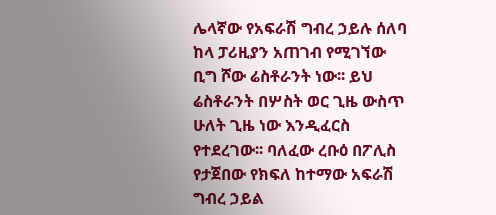ሌላኛው የአፍራሽ ግብረ ኃይሉ ሰለባ ከላ ፓሪዚያን አጠገብ የሚገኘው ቢግ ሾው ሬስቶራንት ነው፡፡ ይህ ሬስቶራንት በሦስት ወር ጊዜ ውስጥ ሁለት ጊዜ ነው እንዲፈርስ የተደረገው፡፡ ባለፈው ረቡዕ በፖሊስ የታጀበው የክፍለ ከተማው አፍራሽ ግብረ ኃይል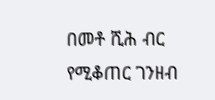በመቶ ሺሕ ብር የሚቆጠር ገንዘብ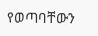የወጣባቸውን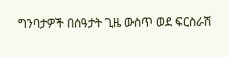ግንባታዎች በሰዓታት ጊዜ ውስጥ ወደ ፍርስራሽ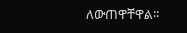ለውጠዋቸዋል፡፡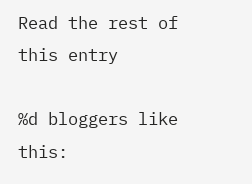Read the rest of this entry

%d bloggers like this: